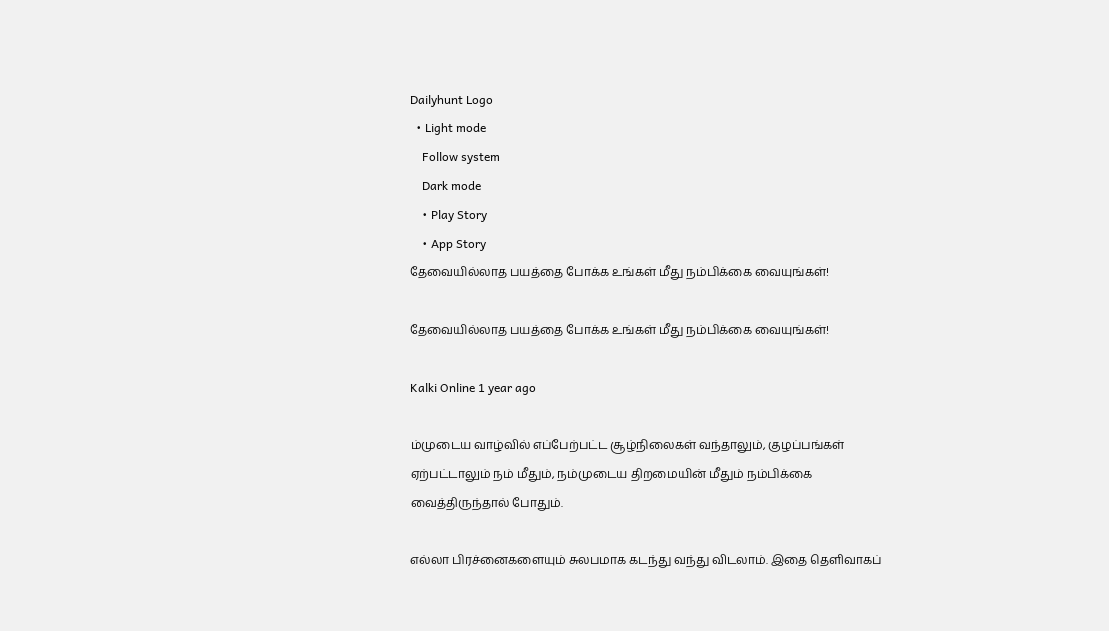Dailyhunt Logo
  • Light mode
    Follow system
    Dark mode
    • Play Story
    • App Story
தேவையில்லாத பயத்தை போக்க உங்கள் மீது நம்பிக்கை வையுங்கள்!

தேவையில்லாத பயத்தை போக்க உங்கள் மீது நம்பிக்கை வையுங்கள்!

Kalki Online 1 year ago

ம்முடைய வாழ்வில் எப்பேற்பட்ட சூழ்நிலைகள் வந்தாலும், குழப்பங்கள் ஏற்பட்டாலும் நம் மீதும், நம்முடைய திறமையின் மீதும் நம்பிக்கை வைத்திருந்தால் போதும்.

எல்லா பிரச்னைகளையும் சுலபமாக கடந்து வந்து விடலாம். இதை தெளிவாகப்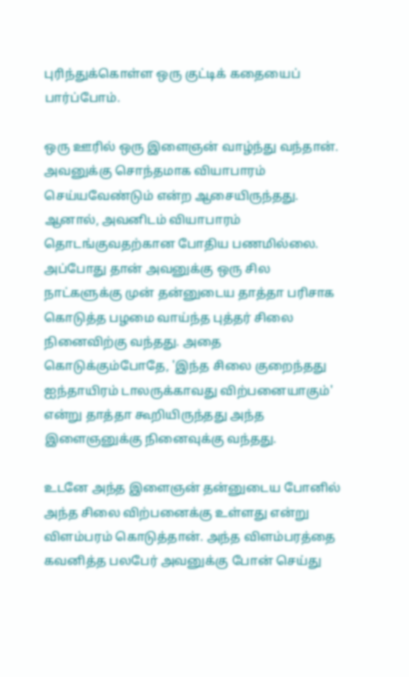புரிந்துக்கொள்ள ஒரு குட்டிக் கதையைப் பார்ப்போம்.

ஒரு ஊரில் ஒரு இளைஞன் வாழ்ந்து வந்தான். அவனுக்கு சொந்தமாக வியாபாரம் செய்யவேண்டும் என்ற ஆசையிருந்தது. ஆனால், அவனிடம் வியாபாரம் தொடங்குவதற்கான போதிய பணமில்லை. அப்போது தான் அவனுக்கு ஒரு சில நாட்களுக்கு முன் தன்னுடைய தாத்தா பரிசாக கொடுத்த பழமை வாய்ந்த புத்தர் சிலை நினைவிற்கு வந்தது. அதை கொடுக்கும்போதே, 'இந்த சிலை குறைந்தது ஐந்தாயிரம் டாலருக்காவது விற்பனையாகும்' என்று தாத்தா கூறியிருந்தது அந்த இளைஞனுக்கு நினைவுக்கு வந்தது.

உடனே அந்த இளைஞன் தன்னுடைய போனில் அந்த சிலை விற்பனைக்கு உள்ளது என்று விளம்பரம் கொடுத்தான். அந்த விளம்பரத்தை கவனித்த பலபேர் அவனுக்கு போன் செய்து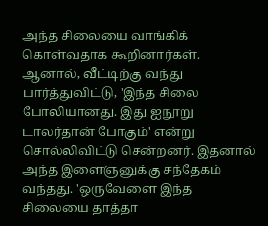அந்த சிலையை வாங்கிக் கொள்வதாக கூறினார்கள். ஆனால், வீட்டிற்கு வந்து பார்த்துவிட்டு, 'இந்த சிலை போலியானது. இது ஐநூறு டாலர்தான் போகும்' என்று சொல்லிவிட்டு சென்றனர். இதனால் அந்த இளைஞனுக்கு சந்தேகம் வந்தது. 'ஒருவேளை இந்த சிலையை தாத்தா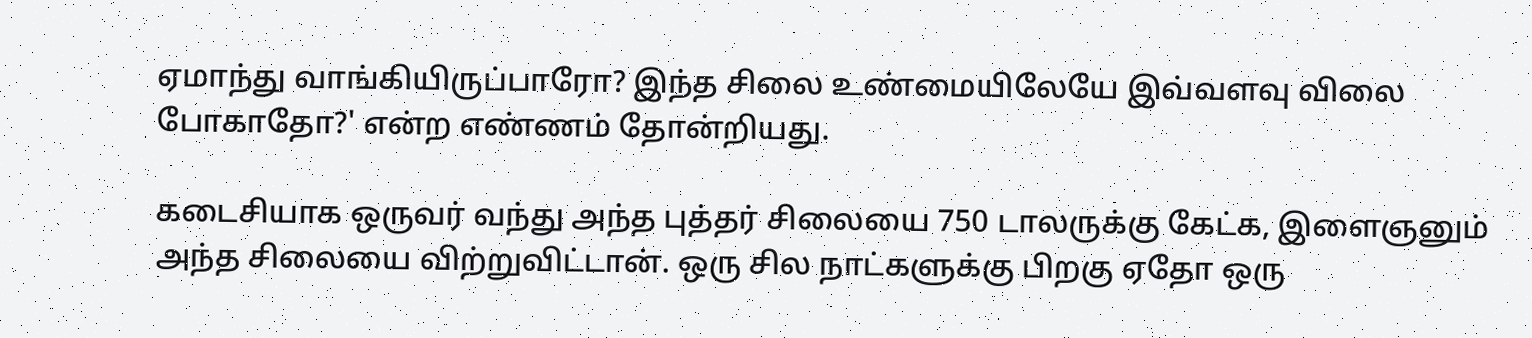ஏமாந்து வாங்கியிருப்பாரோ? இந்த சிலை உண்மையிலேயே இவ்வளவு விலை போகாதோ?' என்ற எண்ணம் தோன்றியது.

கடைசியாக ஒருவர் வந்து அந்த புத்தர் சிலையை 750 டாலருக்கு கேட்க, இளைஞனும் அந்த சிலையை விற்றுவிட்டான். ஒரு சில நாட்களுக்கு பிறகு ஏதோ ஒரு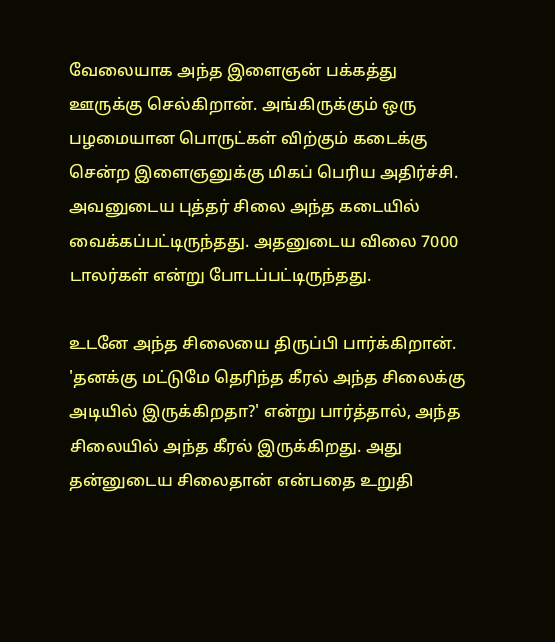வேலையாக அந்த இளைஞன் பக்கத்து ஊருக்கு செல்கிறான். அங்கிருக்கும் ஒரு பழமையான பொருட்கள் விற்கும் கடைக்கு சென்ற இளைஞனுக்கு மிகப் பெரிய அதிர்ச்சி. அவனுடைய புத்தர் சிலை அந்த கடையில் வைக்கப்பட்டிருந்தது. அதனுடைய விலை 7000 டாலர்கள் என்று போடப்பட்டிருந்தது.

உடனே அந்த சிலையை திருப்பி பார்க்கிறான். 'தனக்கு மட்டுமே தெரிந்த கீரல் அந்த சிலைக்கு அடியில் இருக்கிறதா?' என்று பார்த்தால், அந்த சிலையில் அந்த கீரல் இருக்கிறது. அது தன்னுடைய சிலைதான் என்பதை உறுதி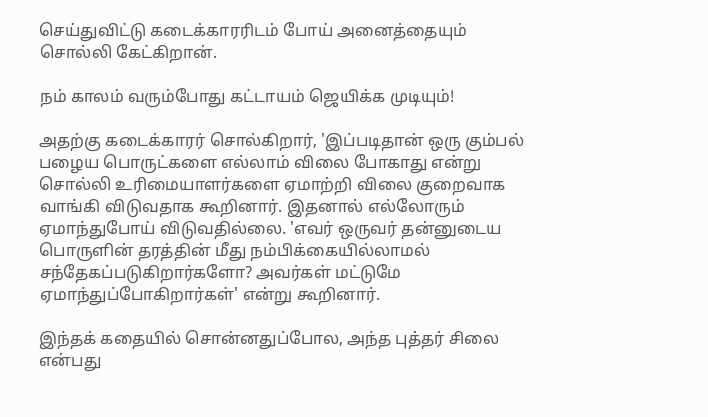செய்துவிட்டு கடைக்காரரிடம் போய் அனைத்தையும் சொல்லி கேட்கிறான்.

நம் காலம் வரும்போது கட்டாயம் ஜெயிக்க முடியும்!

அதற்கு கடைக்காரர் சொல்கிறார், 'இப்படிதான் ஒரு கும்பல் பழைய பொருட்களை எல்லாம் விலை போகாது என்று சொல்லி உரிமையாளர்களை ஏமாற்றி விலை குறைவாக வாங்கி விடுவதாக கூறினார். இதனால் எல்லோரும் ஏமாந்துபோய் விடுவதில்லை. 'எவர் ஒருவர் தன்னுடைய பொருளின் தரத்தின் மீது நம்பிக்கையில்லாமல் சந்தேகப்படுகிறார்களோ? அவர்கள் மட்டுமே ஏமாந்துப்போகிறார்கள்' என்று கூறினார்.

இந்தக் கதையில் சொன்னதுப்போல, அந்த புத்தர் சிலை என்பது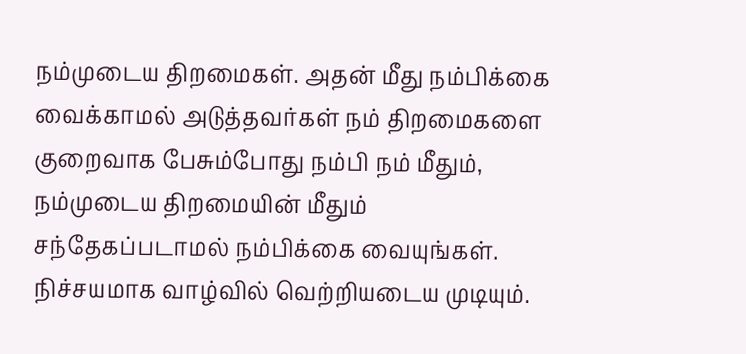நம்முடைய திறமைகள். அதன் மீது நம்பிக்கை வைக்காமல் அடுத்தவர்கள் நம் திறமைகளை குறைவாக பேசும்போது நம்பி நம் மீதும், நம்முடைய திறமையின் மீதும் சந்தேகப்படாமல் நம்பிக்கை வையுங்கள். நிச்சயமாக வாழ்வில் வெற்றியடைய முடியும்.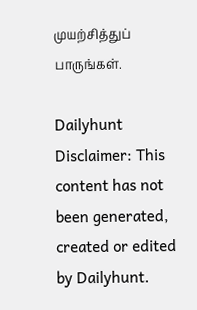முயற்சித்துப் பாருங்கள்.

Dailyhunt
Disclaimer: This content has not been generated, created or edited by Dailyhunt.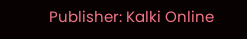Publisher: Kalki Online